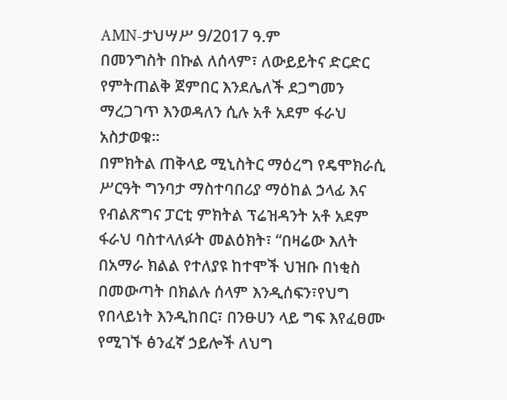AMN-ታህሣሥ 9/2017 ዓ.ም
በመንግስት በኩል ለሰላም፣ ለውይይትና ድርድር የምትጠልቅ ጀምበር እንደሌለች ደጋግመን ማረጋገጥ እንወዳለን ሲሉ አቶ አደም ፋራህ አስታወቁ።
በምክትል ጠቅላይ ሚኒስትር ማዕረግ የዴሞክራሲ ሥርዓት ግንባታ ማስተባበሪያ ማዕከል ኃላፊ እና የብልጽግና ፓርቲ ምክትል ፕሬዝዳንት አቶ አደም ፋራህ ባስተላለፉት መልዕክት፣ “በዛሬው እለት በአማራ ክልል የተለያዩ ከተሞች ህዝቡ በነቂስ በመውጣት በክልሉ ሰላም እንዲሰፍን፣የህግ የበላይነት እንዲከበር፣ በንፁሀን ላይ ግፍ እየፈፀሙ የሚገኙ ፅንፈኛ ኃይሎች ለህግ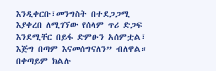እንዲቀርቡ፣መንግስት በተደጋጋሚ እያቀረበ ለሚገኘው የሰላም ጥሪ ድጋፍ እንደሚቸር በይፋ ድምፁን አሰምቷል፣ እጅግ በጣም እናመሰግናለን” ብለዋል።
በቀጣይም ክልሉ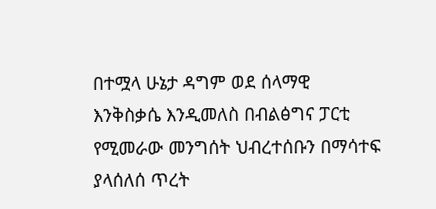በተሟላ ሁኔታ ዳግም ወደ ሰላማዊ እንቅስቃሴ እንዲመለስ በብልፅግና ፓርቲ የሚመራው መንግሰት ህብረተሰቡን በማሳተፍ ያላሰለሰ ጥረት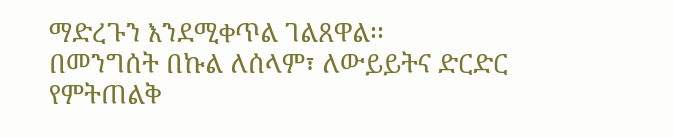ማድረጉን እንደሚቀጥል ገልጸዋል፡፡
በመንግሰት በኩል ለሰላም፣ ለውይይትና ድርድር የምትጠልቅ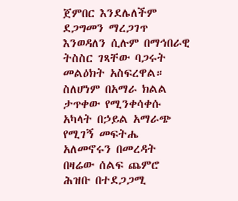ጀምበር እንደሌለችም ደጋግመን ማረጋገጥ እንወዳለን ሲሉም በማኅበራዊ ትስስር ገጻቸው ባጋሩት መልዕክት አስፍረዋል።
ስለሆነም በአማራ ክልል ታጥቀው የሚንቀሳቀሱ አካላት በኃይል አማራጭ የሚገኝ መፍትሔ አለመኖሩን በመረዳት በዛሬው ሰልፍ ጨምሮ ሕዝቡ በተደጋጋሚ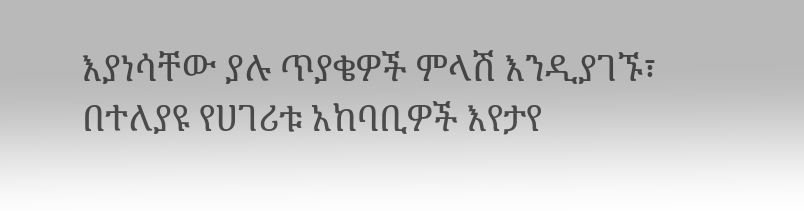እያነሳቸው ያሉ ጥያቄዎች ምላሽ እንዲያገኙ፣ በተለያዩ የሀገሪቱ አከባቢዎች እየታየ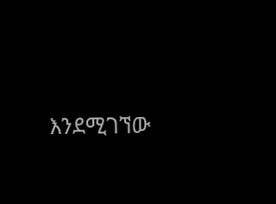እንደሚገኘው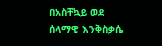በአስቸኳይ ወደ ሰላማዊ እንቅስቃሴ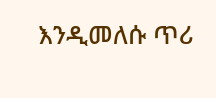እንዲመለሱ ጥሪ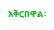አቅርበዋል፡